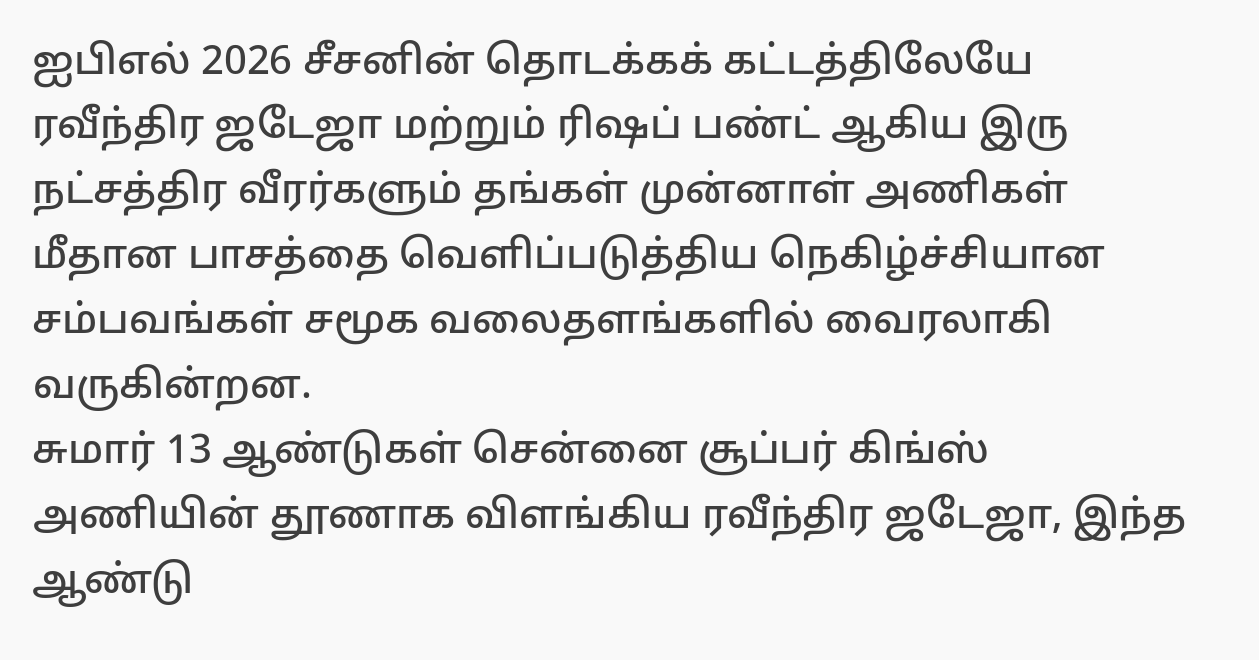ஐபிஎல் 2026 சீசனின் தொடக்கக் கட்டத்திலேயே ரவீந்திர ஜடேஜா மற்றும் ரிஷப் பண்ட் ஆகிய இரு நட்சத்திர வீரர்களும் தங்கள் முன்னாள் அணிகள் மீதான பாசத்தை வெளிப்படுத்திய நெகிழ்ச்சியான சம்பவங்கள் சமூக வலைதளங்களில் வைரலாகி வருகின்றன.
சுமார் 13 ஆண்டுகள் சென்னை சூப்பர் கிங்ஸ் அணியின் தூணாக விளங்கிய ரவீந்திர ஜடேஜா, இந்த ஆண்டு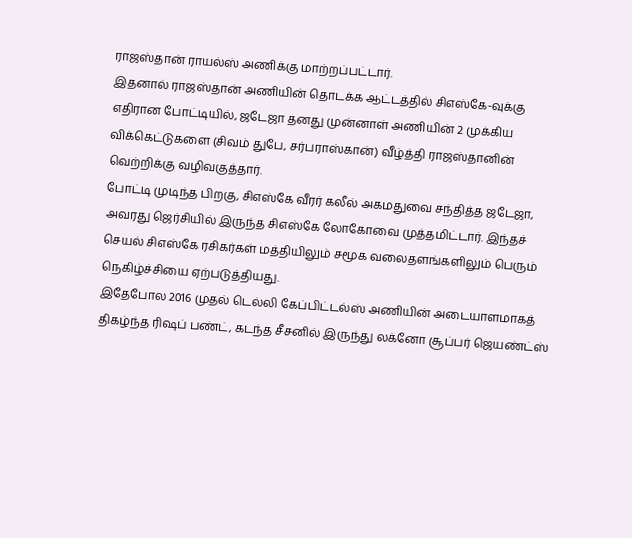ராஜஸ்தான் ராயல்ஸ் அணிக்கு மாற்றப்பட்டார்.
இதனால் ராஜஸ்தான் அணியின் தொடக்க ஆட்டத்தில் சிஎஸ்கே-வுக்கு எதிரான போட்டியில், ஜடேஜா தனது முன்னாள் அணியின் 2 முக்கிய விக்கெட்டுகளை (சிவம் துபே, சர்பராஸ்கான்) வீழ்த்தி ராஜஸ்தானின் வெற்றிக்கு வழிவகுத்தார்.
போட்டி முடிந்த பிறகு, சிஎஸ்கே வீரர் கலீல் அகமதுவை சந்தித்த ஜடேஜா, அவரது ஜெர்சியில் இருந்த சிஎஸ்கே லோகோவை முத்தமிட்டார். இந்தச் செயல் சிஎஸ்கே ரசிகர்கள் மத்தியிலும் சமூக வலைதளங்களிலும் பெரும் நெகிழ்ச்சியை ஏற்படுத்தியது.
இதேபோல 2016 முதல் டெல்லி கேப்பிட்டல்ஸ் அணியின் அடையாளமாகத் திகழ்ந்த ரிஷப் பண்ட், கடந்த சீசனில் இருந்து லக்னோ சூப்பர் ஜெயண்ட்ஸ்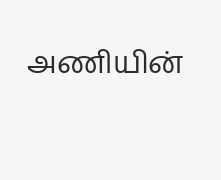அணியின்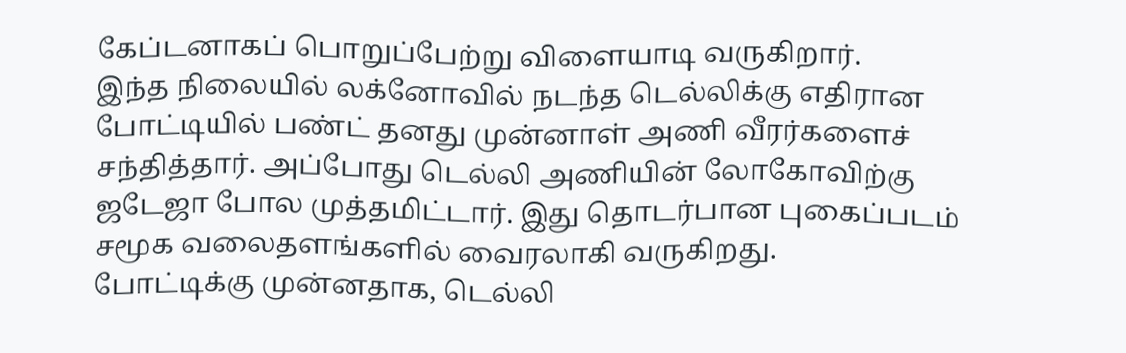கேப்டனாகப் பொறுப்பேற்று விளையாடி வருகிறார்.
இந்த நிலையில் லக்னோவில் நடந்த டெல்லிக்கு எதிரான போட்டியில் பண்ட் தனது முன்னாள் அணி வீரர்களைச் சந்தித்தார். அப்போது டெல்லி அணியின் லோகோவிற்கு ஜடேஜா போல முத்தமிட்டார். இது தொடர்பான புகைப்படம் சமூக வலைதளங்களில் வைரலாகி வருகிறது.
போட்டிக்கு முன்னதாக, டெல்லி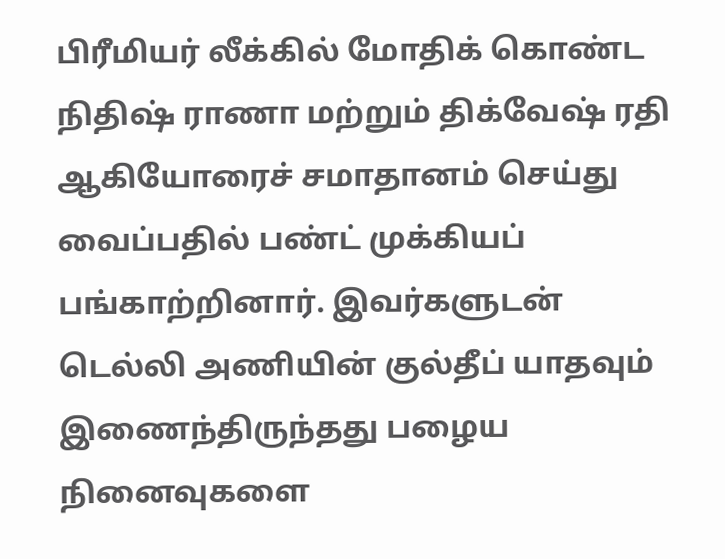பிரீமியர் லீக்கில் மோதிக் கொண்ட நிதிஷ் ராணா மற்றும் திக்வேஷ் ரதி ஆகியோரைச் சமாதானம் செய்து வைப்பதில் பண்ட் முக்கியப் பங்காற்றினார். இவர்களுடன் டெல்லி அணியின் குல்தீப் யாதவும் இணைந்திருந்தது பழைய நினைவுகளை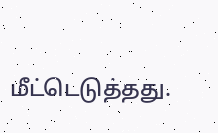மீட்டெடுத்தது.